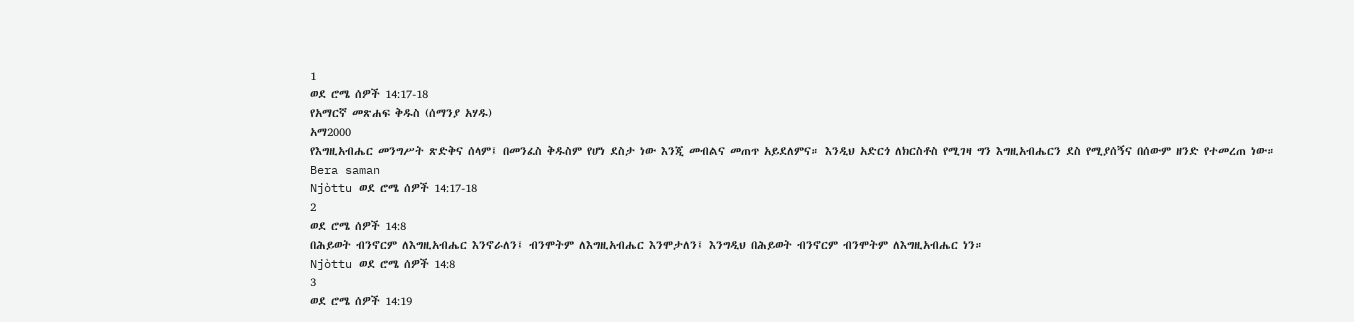1
ወደ ሮሜ ሰዎች 14:17-18
የአማርኛ መጽሐፍ ቅዱስ (ሰማንያ አሃዱ)
አማ2000
የእግዚአብሔር መንግሥት ጽድቅና ሰላም፤ በመንፈስ ቅዱስም የሆነ ደስታ ነው እንጂ መብልና መጠጥ አይደለምና። እንዲህ አድርጎ ለክርስቶስ የሚገዛ ግን እግዚአብሔርን ደስ የሚያሰኝና በሰውም ዘንድ የተመረጠ ነው።
Bera saman
Njòttu ወደ ሮሜ ሰዎች 14:17-18
2
ወደ ሮሜ ሰዎች 14:8
በሕይወት ብንኖርም ለእግዚአብሔር እንኖራለን፤ ብንሞትም ለእግዚአብሔር እንሞታለን፤ እንግዲህ በሕይወት ብንኖርም ብንሞትም ለእግዚአብሔር ነን።
Njòttu ወደ ሮሜ ሰዎች 14:8
3
ወደ ሮሜ ሰዎች 14:19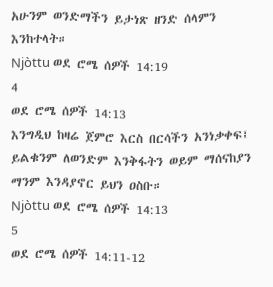አሁንም ወንድማችን ይታነጽ ዘንድ ሰላምን እንከተላት።
Njòttu ወደ ሮሜ ሰዎች 14:19
4
ወደ ሮሜ ሰዎች 14:13
እንግዲህ ከዛሬ ጀምሮ እርስ በርሳችን አንነቃቀፍ፤ ይልቁንም ለወንድም እንቅፋትን ወይም ማሰናከያን ማንም እንዳያኖር ይህን ዐስቡ።
Njòttu ወደ ሮሜ ሰዎች 14:13
5
ወደ ሮሜ ሰዎች 14:11-12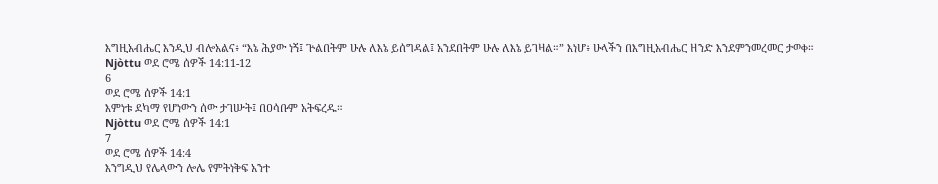እግዚአብሔር እንዲህ ብሎአልና፥ “እኔ ሕያው ነኝ፤ ጕልበትም ሁሉ ለእኔ ይሰግዳል፤ አንደበትም ሁሉ ለእኔ ይገዛል።” እነሆ፥ ሁላችን በእግዚአብሔር ዘንድ እንደምንመረመር ታወቀ።
Njòttu ወደ ሮሜ ሰዎች 14:11-12
6
ወደ ሮሜ ሰዎች 14:1
እምነቱ ደካማ የሆነውን ሰው ታገሡት፤ በዐሳቡም አትፍረዱ።
Njòttu ወደ ሮሜ ሰዎች 14:1
7
ወደ ሮሜ ሰዎች 14:4
እንግዲህ የሌላውን ሎሌ የምትነቅፍ አንተ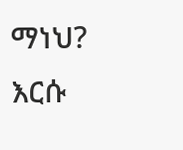ማነህ? እርሱ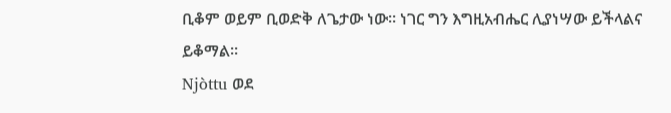ቢቆም ወይም ቢወድቅ ለጌታው ነው። ነገር ግን እግዚአብሔር ሊያነሣው ይችላልና ይቆማል።
Njòttu ወደ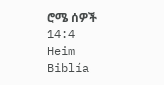ሮሜ ሰዎች 14:4
Heim
Biblía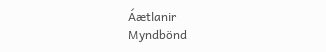Áætlanir
Myndbönd